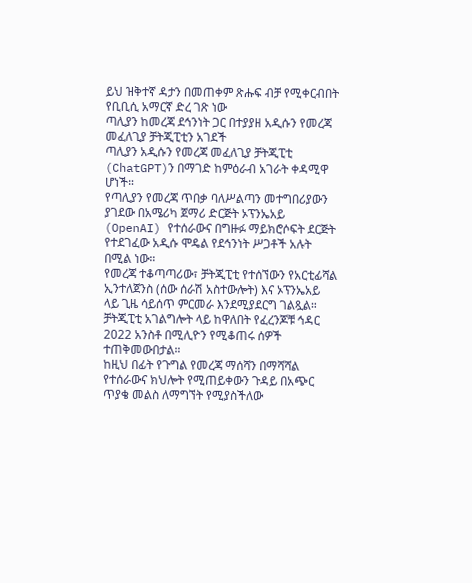ይህ ዝቅተኛ ዳታን በመጠቀም ጽሑፍ ብቻ የሚቀርብበት የቢቢሲ አማርኛ ድረ ገጽ ነው
ጣሊያን ከመረጃ ደኅንነት ጋር በተያያዘ አዲሱን የመረጃ መፈለጊያ ቻትጂፒቲን አገደች
ጣሊያን አዲሱን የመረጃ መፈለጊያ ቻትጂፒቲ (ChatGPT)ን በማገድ ከምዕራብ አገራት ቀዳሚዋ ሆነች።
የጣሊያን የመረጃ ጥበቃ ባለሥልጣን መተግበሪያውን ያገደው በአሜሪካ ጀማሪ ድርጅት ኦፕንኤአይ (OpenAI) የተሰራውና በግዙፉ ማይክሮሶፍት ደርጅት የተደገፈው አዲሱ ሞዴል የደኅንነት ሥጋቶች አሉት በሚል ነው።
የመረጃ ተቆጣጣሪው፣ ቻትጂፒቲ የተሰኘውን የአርቲፊሻል ኢንተለጀንስ (ሰው ሰራሽ አስተውሎት) እና ኦፕንኤአይ ላይ ጊዜ ሳይሰጥ ምርመራ እንደሚያደርግ ገልጿል።
ቻትጂፒቲ አገልግሎት ላይ ከዋለበት የፈረንጆቹ ኅዳር 2022 አንስቶ በሚሊዮን የሚቆጠሩ ሰዎች ተጠቅመውበታል።
ከዚህ በፊት የጉግል የመረጃ ማሰሻን በማሻሻል የተሰራውና ክህሎት የሚጠይቀውን ጉዳይ በአጭር ጥያቄ መልስ ለማግኘት የሚያስችለው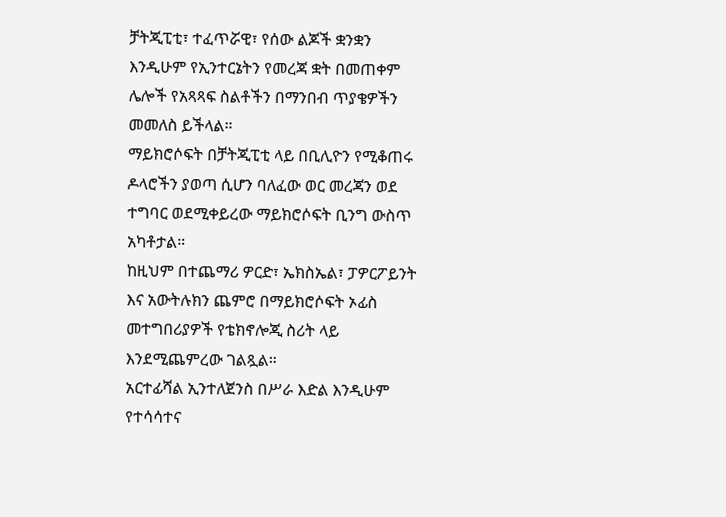ቻትጂፒቲ፣ ተፈጥሯዊ፣ የሰው ልጆች ቋንቋን እንዲሁም የኢንተርኔትን የመረጃ ቋት በመጠቀም ሌሎች የአጻጻፍ ስልቶችን በማንበብ ጥያቄዎችን መመለስ ይችላል።
ማይክሮሶፍት በቻትጂፒቲ ላይ በቢሊዮን የሚቆጠሩ ዶላሮችን ያወጣ ሲሆን ባለፈው ወር መረጃን ወደ ተግባር ወደሚቀይረው ማይክሮሶፍት ቢንግ ውስጥ አካቶታል።
ከዚህም በተጨማሪ ዎርድ፣ ኤክስኤል፣ ፓዎርፖይንት እና አውትሉክን ጨምሮ በማይክሮሶፍት ኦፊስ መተግበሪያዎች የቴክኖሎጂ ስሪት ላይ እንደሚጨምረው ገልጿል።
አርተፊሻል ኢንተለጀንስ በሥራ እድል እንዲሁም የተሳሳተና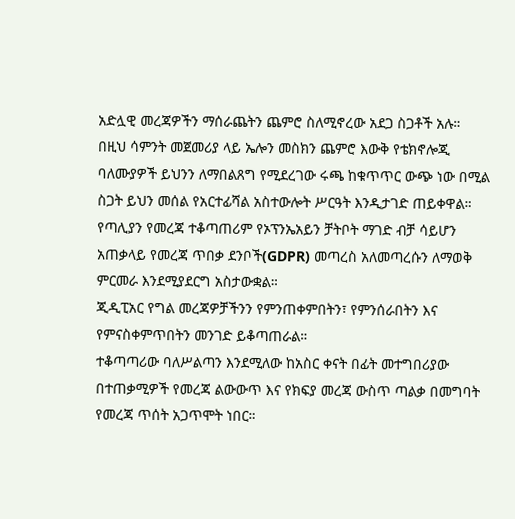አድሏዊ መረጃዎችን ማሰራጨትን ጨምሮ ስለሚኖረው አደጋ ስጋቶች አሉ።
በዚህ ሳምንት መጀመሪያ ላይ ኤሎን መስክን ጨምሮ እውቅ የቴክኖሎጂ ባለሙያዎች ይህንን ለማበልጸግ የሚደረገው ሩጫ ከቁጥጥር ውጭ ነው በሚል ስጋት ይህን መሰል የአርተፊሻል አስተውሎት ሥርዓት እንዲታገድ ጠይቀዋል።
የጣሊያን የመረጃ ተቆጣጠሪም የኦፕንኤአይን ቻትቦት ማገድ ብቻ ሳይሆን አጠቃላይ የመረጃ ጥበቃ ደንቦች(GDPR) መጣረስ አለመጣረሱን ለማወቅ ምርመራ እንደሚያደርግ አስታውቋል።
ጂዲፒአር የግል መረጃዎቻችንን የምንጠቀምበትን፣ የምንሰራበትን እና የምናስቀምጥበትን መንገድ ይቆጣጠራል።
ተቆጣጣሪው ባለሥልጣን እንደሚለው ከአስር ቀናት በፊት መተግበሪያው በተጠቃሚዎች የመረጃ ልውውጥ እና የክፍያ መረጃ ውስጥ ጣልቃ በመግባት የመረጃ ጥሰት አጋጥሞት ነበር።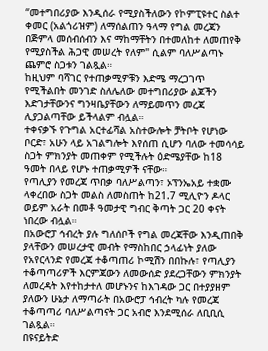“መተግበሪያው እንዲሰራ የሚያስችለውን የኮምፒዩተር ስልተ ቀመር (አልጎሪዝም) ለማሰልጠን ዓላማ የግል መረጃን በጅምላ መሰብሰብን እና ማከማቸትን በተመለከተ ለመጠየቅ የሚያስችል ሕጋዊ መሠረት የለም" ሲልም ባለሥልጣኑ ጨምሮ ስጋቱን ገልጿል።
ከዚህም ባሻገር የተጠቃሚዎቹን እድሜ ማረጋገጥ የሚችልበት መንገድ ስለሌለው መተግበሪያው ልጆችን እድገታቸውንና ግንዛቤያቸውን ለማይመጥን መረጃ ሊያጋልጣቸው ይችላልም ብሏል።
ተቀናቃኙ የጉግል አርተፊሻል አስተውሎት ቻትቦት የሆነው ቦርድ፣ አሁን ላይ አገልግሎት እየሰጠ ሲሆን ባለው ተመሳሳይ ስጋት ምክንያት መጠቀም የሚችሉት ዕድሜያቸው ከ18 ዓመት በላይ የሆኑ ተጠቃሚዎች ናቸው።
የጣሊያን የመረጃ ጥበቃ ባለሥልጣን፣ ኦፕንኤአይ ተቋሙ ላቀረበው ስጋት መልስ ለመስጠት ከ21.7 ሚሊዮን ዶላር ወይም አራት በመቶ ዓመታዊ ግብር ቅጣት ጋር 20 ቀናት ነበረው ብሏል።
በአውሮፓ ኅብረት ያሉ ግለሰቦች የግል መረጃቸው እንዲጠበቅ ያላቸውን መሠረታዊ መብት የማስከበር ኃላፊነት ያለው የአየርላንድ የመረጃ ተቆጣጠሪ ኮሚሽን በበኩሉ፣ የጣሊያን ተቆጣጣሪዎች እርምጃውን ለመውሰድ ያደረጋቸውን ምክንያት ለመረዳት እየተከታተለ መሆኑንና ከእገዳው ጋር በተያያዘም ያለውን ሁኔታ ለማጣራት በአውሮፓ ኅብረት ካሉ የመረጃ ተቆጣጣሪ ባለሥልጣናት ጋር አብሮ እንደሚሰራ ለቢቢሲ ገልጿል።
በዩናይትድ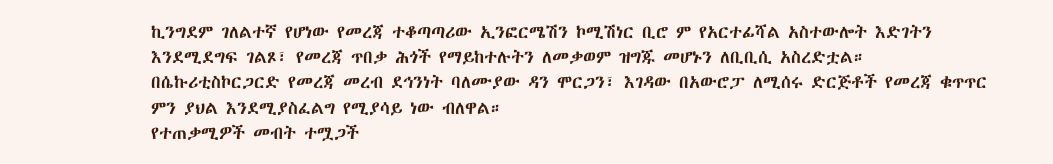ኪንግደም ገለልተኛ የሆነው የመረጃ ተቆጣጣሪው ኢንፎርሜሽን ኮሚሽነር ቢሮ ም የአርተፊሻል አስተውሎት እድገትን እንደሚደግፍ ገልጾ፣ የመረጃ ጥበቃ ሕጎች የማይከተሉትን ለመቃወም ዝግጁ መሆኑን ለቢቢሲ አስረድቷል።
በሴኩሪቲስኮርጋርድ የመረጃ መረብ ደኅንነት ባለሙያው ዳን ሞርጋን፣ እገዳው በአውሮፓ ለሚሰሩ ድርጅቶች የመረጃ ቁጥጥር ምን ያህል እንደሚያስፈልግ የሚያሳይ ነው ብለዋል።
የተጠቃሚዎች መብት ተሟጋች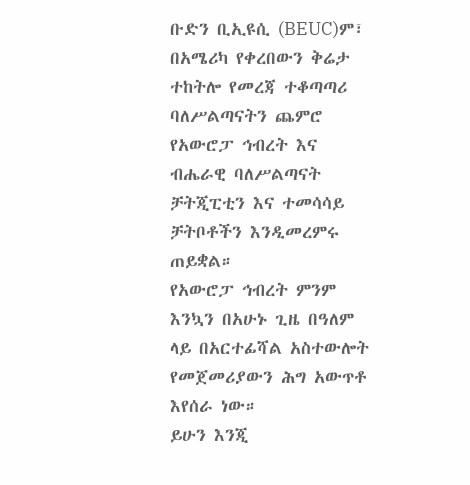ቡድን ቢኢዩሲ (BEUC)ም፣ በአሜሪካ የቀረበውን ቅሬታ ተከትሎ የመረጃ ተቆጣጣሪ ባለሥልጣናትን ጨምሮ የአውሮፓ ኅብረት እና ብሔራዊ ባለሥልጣናት ቻትጂፒቲን እና ተመሳሳይ ቻትቦቶችን እንዲመረምሩ ጠይቋል።
የአውሮፓ ኅብረት ምንም እንኳን በአሁኑ ጊዜ በዓለም ላይ በአርተፊሻል አስተውሎት የመጀመሪያውን ሕግ አውጥቶ እየሰራ ነው።
ይሁን እንጂ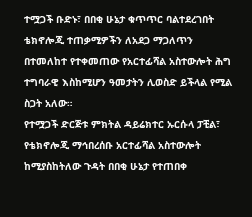ተሟጋች ቡድኑ፣ በበቂ ሁኔታ ቁጥጥር ባልተደረገበት ቴክኖሎጂ ተጠቃሚዎችን ለአደጋ ማጋለጥን በተመለከተ የተቀመጠው የአርተፊሻል አስተውሎት ሕግ ተግባራዊ እስከሚሆን ዓመታትን ሊወስድ ይችላል የሚል ስጋት አለው።
የተሟጋች ድርጅቱ ምክትል ዳይሬክተር ኡርሱላ ፓቺል፣ የቴክኖሎጂ ማኅበረሰቡ አርተፊሻል አስተውሎት ከሚያስከትለው ጉዳት በበቂ ሁኔታ የተጠበቀ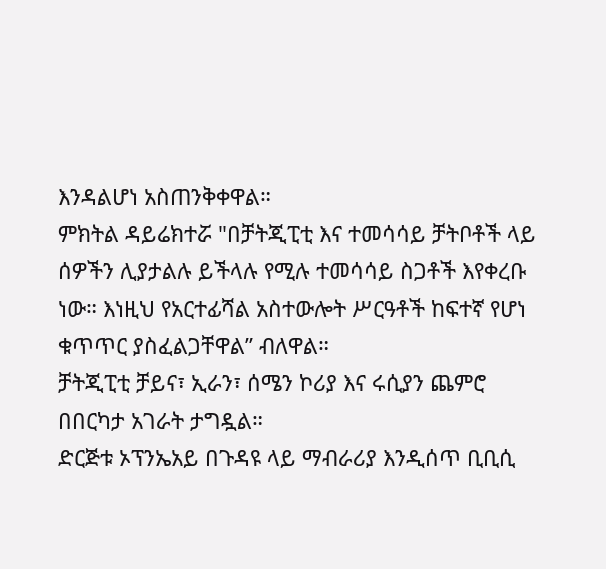እንዳልሆነ አስጠንቅቀዋል።
ምክትል ዳይሬክተሯ "በቻትጂፒቲ እና ተመሳሳይ ቻትቦቶች ላይ ሰዎችን ሊያታልሉ ይችላሉ የሚሉ ተመሳሳይ ስጋቶች እየቀረቡ ነው። እነዚህ የአርተፊሻል አስተውሎት ሥርዓቶች ከፍተኛ የሆነ ቁጥጥር ያስፈልጋቸዋል” ብለዋል።
ቻትጂፒቲ ቻይና፣ ኢራን፣ ሰሜን ኮሪያ እና ሩሲያን ጨምሮ በበርካታ አገራት ታግዷል።
ድርጅቱ ኦፕንኤአይ በጉዳዩ ላይ ማብራሪያ እንዲሰጥ ቢቢሲ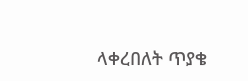ላቀረበለት ጥያቄ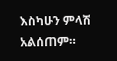እስካሁን ምላሽ አልሰጠም።